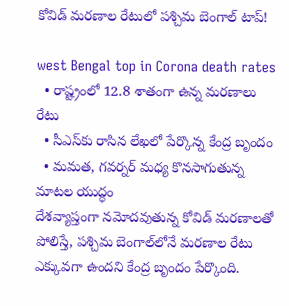కోవిడ్ మరణాల రేటులో పశ్చిమ బెంగాల్ టాప్!

west Bengal top in Corona death rates
  • రాష్ట్రంలో 12.8 శాతంగా ఉన్న మరణాలు రేటు
  • సీఎస్‌కు రాసిన లేఖలో పేర్కొన్న కేంద్ర బృందం
  • మమత, గవర్నర్ మధ్య కొనసాగుతున్న మాటల యుద్ధం
దేశవ్యాప్తంగా నమోదవుతున్న కోవిడ్ మరణాలతో పోలిస్తే, పశ్చిమ బెంగాల్‌లోనే మరణాల రేటు ఎక్కువగా ఉందని కేంద్ర బృందం పేర్కొంది.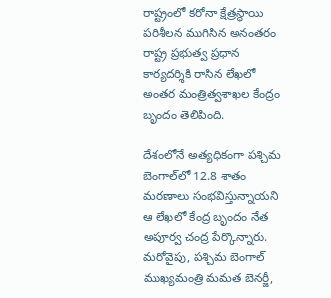రాష్ట్రంలో కరోనా క్షేత్రస్థాయి పరిశీలన ముగిసిన అనంతరం రాష్ట్ర ప్రభుత్వ ప్రధాన కార్యదర్శికి రాసిన లేఖలో అంతర మంత్రిత్వశాఖల కేంద్రం బృందం తెలిపింది.

దేశంలోనే అత్యధికంగా పశ్చిమ బెంగాల్‌లో 12.8 శాతం మరణాలు సంభవిస్తున్నాయని ఆ లేఖలో కేంద్ర బృందం నేత అపూర్వ చంద్ర పేర్కొన్నారు. మరోవైపు, పశ్చిమ బెంగాల్ ముఖ్యమంత్రి మమత బెనర్జీ,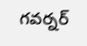గవర్నర్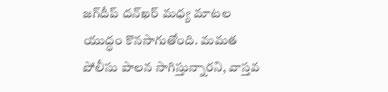జగ్‌దీప్ దన్‌ఖర్ మధ్య మాటల యుద్ధం కొనసాగుతోంది. మమత పోలీసు పాలన సాగిస్తున్నారని, వాస్తవ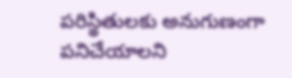పరిస్థితులకు అనుగుణంగా పనిచేయాలని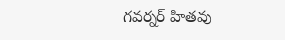గవర్నర్ హితవు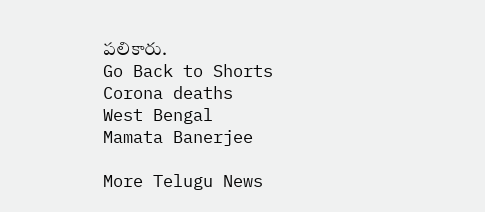పలికారు.
Go Back to Shorts
Corona deaths
West Bengal
Mamata Banerjee

More Telugu News